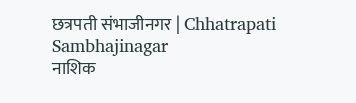छत्रपती संभाजीनगर | Chhatrapati Sambhajinagar
नाशिक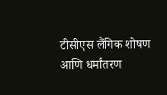टीसीएस लैंगिक शोषण आणि धर्मांतरण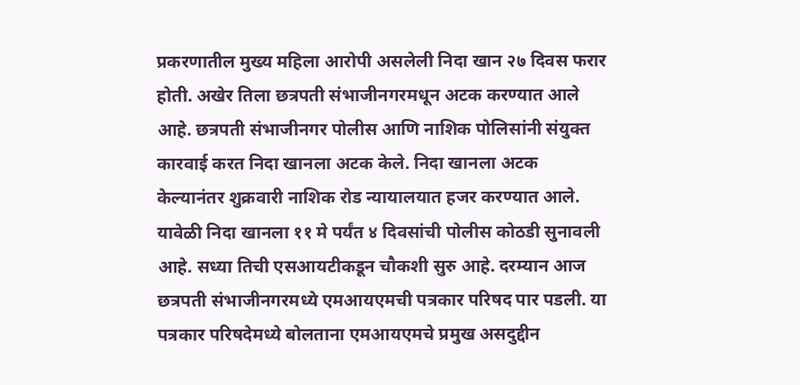प्रकरणातील मुख्य महिला आरोपी असलेली निदा खान २७ दिवस फरार होती. अखेर तिला छत्रपती संभाजीनगरमधून अटक करण्यात आले आहे. छत्रपती संभाजीनगर पोलीस आणि नाशिक पोलिसांनी संयुक्त कारवाई करत निदा खानला अटक केले. निदा खानला अटक केल्यानंतर शुक्रवारी नाशिक रोड न्यायालयात हजर करण्यात आले. यावेळी निदा खानला ११ मे पर्यंत ४ दिवसांची पोलीस कोठडी सुनावली आहे. सध्या तिची एसआयटीकडून चौकशी सुरु आहे. दरम्यान आज छत्रपती संभाजीनगरमध्ये एमआयएमची पत्रकार परिषद पार पडली. या पत्रकार परिषदेमध्ये बोलताना एमआयएमचे प्रमुख असदुद्दीन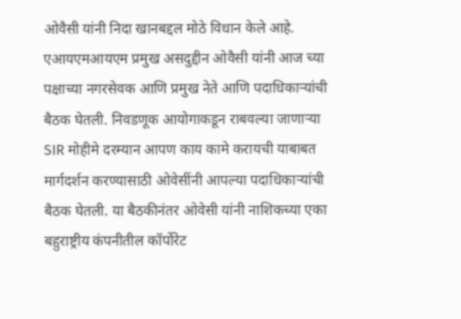ओवैसी यांनी निदा खानबद्दल मोठे विधान केले आहे.
एआयएमआयएम प्रमुख असदुद्दीन ओवैसी यांनी आज च्या पक्षाच्या नगरसेवक आणि प्रमुख नेते आणि पदाधिकाऱ्यांची बैठक घेतली. निवडणूक आयोगाकडून राबवल्या जाणाऱ्या SIR मोहीमे दरम्यान आपण काय कामे करायची याबाबत मार्गदर्शन करण्यासाठी ओवेसींनी आपल्या पदाधिकाऱ्यांची बैठक घेतली. या बैठकीनंतर ओवेसी यांनी नाशिकच्या एका बहुराष्ट्रीय कंपनीतील कॉर्पोरेट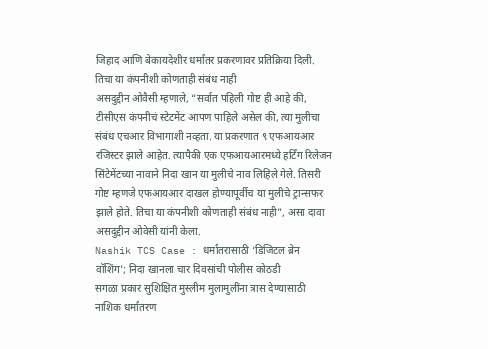जिहाद आणि बेकायदेशीर धर्मांतर प्रकरणावर प्रतिक्रिया दिली.
तिचा या कंपनीशी कोणताही संबंध नाही
असदुद्दीन ओवैसी म्हणाले, “सर्वात पहिली गोष्ट ही आहे की, टीसीएस कंपनीचं स्टेटमेंट आपण पाहिले असेल की, त्या मुलीचा संबंध एचआर विभागाशी नव्हता. या प्रकरणात ९ एफआयआर रजिस्टर झाले आहेत. त्यापैकी एक एफआयआरमध्ये हर्टिंग रिलेजन सिंटेमेंटच्या नावाने निदा खान या मुलीचे नाव लिहिले गेले. तिसरी गोष्ट म्हणजे एफआयआर दाखल होण्यापूर्वीच या मुलीचे ट्रान्सफर झाले होते. तिचा या कंपनीशी कोणताही संबंध नाही”, असा दावा असदुद्दीन ओवेसी यांनी केला.
Nashik TCS Case : धर्मांतरासाठी ‘डिजिटल ब्रेन वॉशिंग’; निदा खानला चार दिवसांची पोलीस कोठडी
सगळा प्रकार सुशिक्षित मुस्लीम मुलामुलींना त्रास देण्यासाठी
नाशिक धर्मांतरण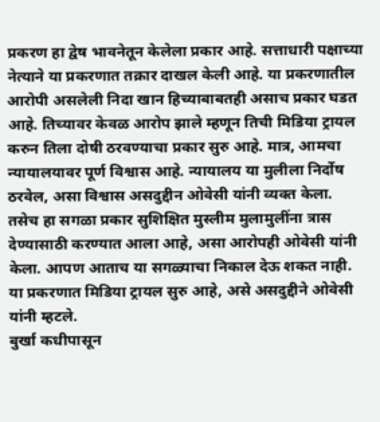प्रकरण हा द्वेष भावनेतून केलेला प्रकार आहे. सत्ताधारी पक्षाच्या नेत्याने या प्रकरणात तक्रार दाखल केली आहे. या प्रकरणातील आरोपी असलेली निदा खान हिच्याबाबतही असाच प्रकार घडत आहे. तिच्यावर केवळ आरोप झाले म्हणून तिची मिडिया ट्रायल करुन तिला दोषी ठरवण्याचा प्रकार सुरु आहे. मात्र, आमचा न्यायालयावर पूर्ण विश्वास आहे. न्यायालय या मुलीला निर्दोष ठरवेल, असा विश्वास असदुद्दीन ओवेसी यांनी व्यक्त केला. तसेच हा सगळा प्रकार सुशिक्षित मुस्लीम मुलामुलींना त्रास देण्यासाठी करण्यात आला आहे, असा आरोपही ओवेसी यांनी केला. आपण आताच या सगळ्याचा निकाल देऊ शकत नाही. या प्रकरणात मिडिया ट्रायल सुरु आहे, असे असदुद्दीने ओवेसी यांनी म्हटले.
बुर्खा कधीपासून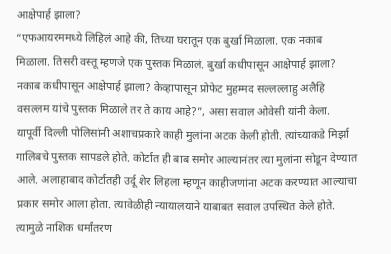आक्षेपार्ह झाला?
“एफआयरममध्ये लिहिलं आहे की, तिच्या घरातून एक बुर्खा मिळाला. एक नकाब मिळाला. तिसरी वस्तू म्हणजे एक पुस्तक मिळालं. बुर्खा कधीपासून आक्षेपार्ह झाला? नकाब कधीपासून आक्षेपार्ह झाला? केव्हापासून प्रोफेट मुहम्मद सल्लल्लाहु अलैहि वसल्लम यांचे पुस्तक मिळाले तर ते काय आहे?”, असा सवाल ओवेसी यांनी केला.
यापूर्वी दिल्ली पोलिसांनी अशाचप्रकारे काही मुलांना अटक केली होती. त्यांच्याकडे मिर्झा गालिबचे पुस्तक सापडले होते. कोर्टात ही बाब समोर आल्यानंतर त्या मुलांना सोडून देण्यात आले. अलाहाबाद कोर्टातही उर्दू शेर लिहला म्हणून काहीजणांना अटक करण्यात आल्याचा प्रकार समोर आला होता. त्यावेळीही न्यायालयाने याबाबत सवाल उपस्थित केले होते.
त्यामुळे नाशिक धर्मांतरण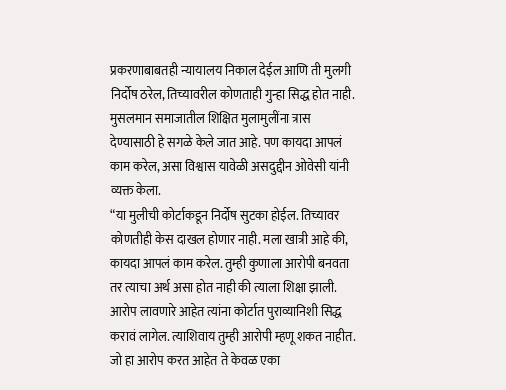प्रकरणाबाबतही न्यायालय निकाल देईल आणि ती मुलगी निर्दोष ठरेल, तिच्यावरील कोणताही गुन्हा सिद्ध होत नाही. मुसलमान समाजातील शिक्षित मुलामुलींना त्रास देण्यासाठी हे सगळे केले जात आहे. पण कायदा आपलं काम करेल, असा विश्वास यावेळी असदुद्दीन ओवेसी यांनी व्यक्त केला.
“या मुलीची कोर्टाकडून निर्दोष सुटका होईल. तिच्यावर कोणतीही केस दाखल होणार नाही. मला खात्री आहे की, कायदा आपलं काम करेल. तुम्ही कुणाला आरोपी बनवता तर त्याचा अर्थ असा होत नाही की त्याला शिक्षा झाली. आरोप लावणारे आहेत त्यांना कोर्टात पुराव्यानिशी सिद्ध करावं लागेल. त्याशिवाय तुम्ही आरोपी म्हणू शकत नाहीत. जो हा आरोप करत आहेत ते केवळ एका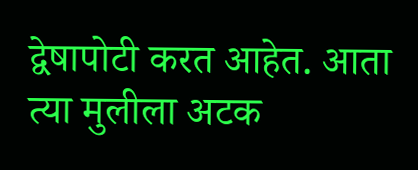द्वेषापोटी करत आहेत. आता त्या मुलीला अटक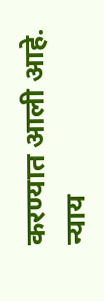करण्यात आली आहे. न्याय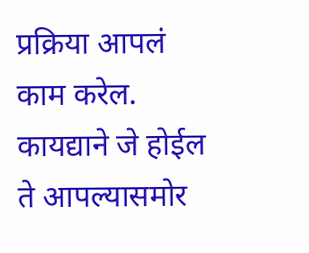प्रक्रिया आपलं काम करेल. कायद्याने जे होईल ते आपल्यासमोर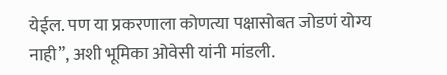येईल. पण या प्रकरणाला कोणत्या पक्षासोबत जोडणं योग्य नाही”, अशी भूमिका ओवेसी यांनी मांडली.